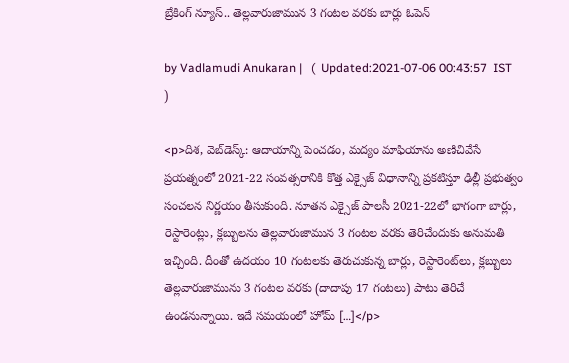బ్రేకింగ్ న్యూస్.. తెల్లవారుజామున 3 గంటల వరకు బార్లు ఓపెన్

by Vadlamudi Anukaran |   (  Updated:2021-07-06 00:43:57  IST  )

<p>దిశ, వెబ్‌డెస్క్: ఆదాయాన్ని పెంచడం, మద్యం మాఫియాను అణిచివేసే ప్రయత్నంలో 2021-22 సంవత్సరానికి కొత్త ఎక్సైజ్ విధానాన్ని ప్రకటిస్తూ ఢిల్లీ ప్రభుత్వం సంచలన నిర్ణయం తీసుకుంది. నూతన ఎక్సైజ్ పాలసీ 2021-22లో భాగంగా బార్లు, రెస్టారెంట్లు, క్లబ్బులను తెల్లవారుజామున 3 గంటల వరకు తెరిచేందుకు అనుమతి ఇచ్చింది. దీంతో ఉదయం 10 గంటలకు తెరుచుకున్న బార్లు, రెస్టారెంట్‌లు, క్లబ్బులు తెల్లవారుజామును 3 గంటల వరకు (దాదాపు 17 గంటలు) పాటు తెరిచే ఉండనున్నాయి. ఇదే సమయంలో హోమ్ […]</p>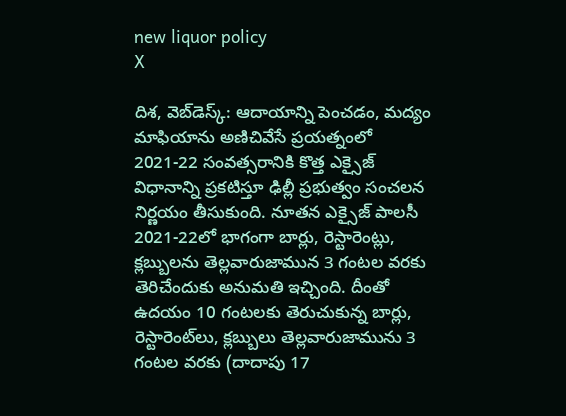new liquor policy
X

దిశ, వెబ్‌డెస్క్: ఆదాయాన్ని పెంచడం, మద్యం మాఫియాను అణిచివేసే ప్రయత్నంలో 2021-22 సంవత్సరానికి కొత్త ఎక్సైజ్ విధానాన్ని ప్రకటిస్తూ ఢిల్లీ ప్రభుత్వం సంచలన నిర్ణయం తీసుకుంది. నూతన ఎక్సైజ్ పాలసీ 2021-22లో భాగంగా బార్లు, రెస్టారెంట్లు, క్లబ్బులను తెల్లవారుజామున 3 గంటల వరకు తెరిచేందుకు అనుమతి ఇచ్చింది. దీంతో ఉదయం 10 గంటలకు తెరుచుకున్న బార్లు, రెస్టారెంట్‌లు, క్లబ్బులు తెల్లవారుజామును 3 గంటల వరకు (దాదాపు 17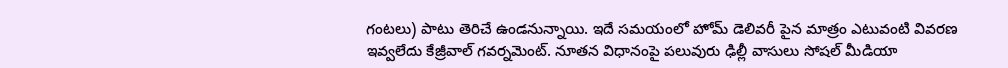గంటలు) పాటు తెరిచే ఉండనున్నాయి. ఇదే సమయంలో హోమ్ డెలివరీ పైన మాత్రం ఎటువంటి వివరణ ఇవ్వలేదు కేజ్రీవాల్ గవర్నమెంట్. నూతన విధానంపై పలువురు ఢిల్లీ వాసులు సోషల్ మీడియా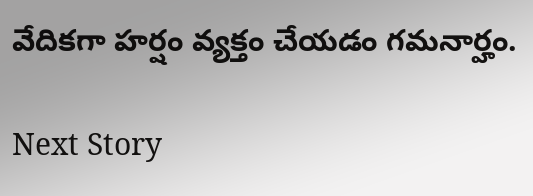వేదికగా హర్షం వ్యక్తం చేయడం గమనార్హం.

Next Story